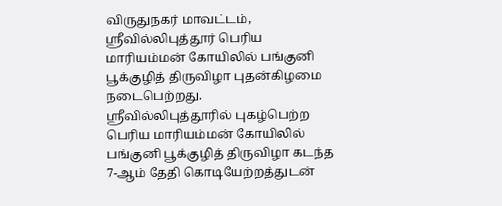விருதுநகர் மாவட்டம், ஸ்ரீவில்லிபுத்தூர் பெரிய மாரியம்மன் கோயிலில் பங்குனி பூக்குழித் திருவிழா புதன்கிழமை நடைபெற்றது.
ஸ்ரீவில்லிபுத்தூரில் புகழ்பெற்ற பெரிய மாரியம்மன் கோயிலில் பங்குனி பூக்குழித் திருவிழா கடந்த 7-ஆம் தேதி கொடியேற்றத்துடன்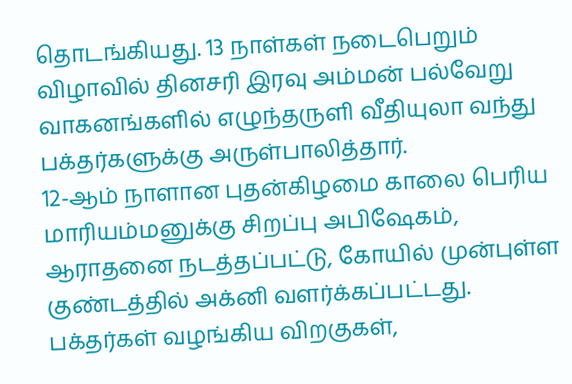தொடங்கியது. 13 நாள்கள் நடைபெறும் விழாவில் தினசரி இரவு அம்மன் பல்வேறு வாகனங்களில் எழுந்தருளி வீதியுலா வந்து பக்தர்களுக்கு அருள்பாலித்தார்.
12-ஆம் நாளான புதன்கிழமை காலை பெரிய மாரியம்மனுக்கு சிறப்பு அபிஷேகம், ஆராதனை நடத்தப்பட்டு, கோயில் முன்புள்ள குண்டத்தில் அக்னி வளர்க்கப்பட்டது.
பக்தர்கள் வழங்கிய விறகுகள்,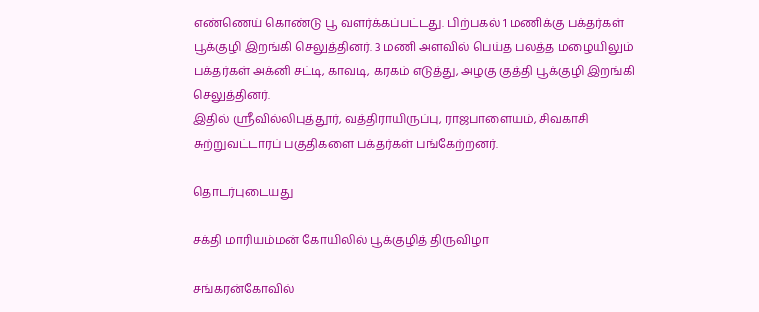எண்ணெய் கொண்டு பூ வளர்க்கப்பட்டது. பிற்பகல் 1 மணிக்கு பக்தர்கள் பூக்குழி இறங்கி செலுத்தினர். 3 மணி அளவில் பெய்த பலத்த மழையிலும் பக்தர்கள் அக்னி சட்டி, காவடி, கரகம் எடுத்து, அழகு குத்தி பூக்குழி இறங்கி செலுத்தினர்.
இதில் ஸ்ரீவில்லிபுத்தூர், வத்திராயிருப்பு, ராஜபாளையம், சிவகாசி சுற்றுவட்டாரப் பகுதிகளை பக்தர்கள் பங்கேற்றனர்.

தொடர்புடையது

சக்தி மாரியம்மன் கோயிலில் பூக்குழித் திருவிழா

சங்கரன்கோவில்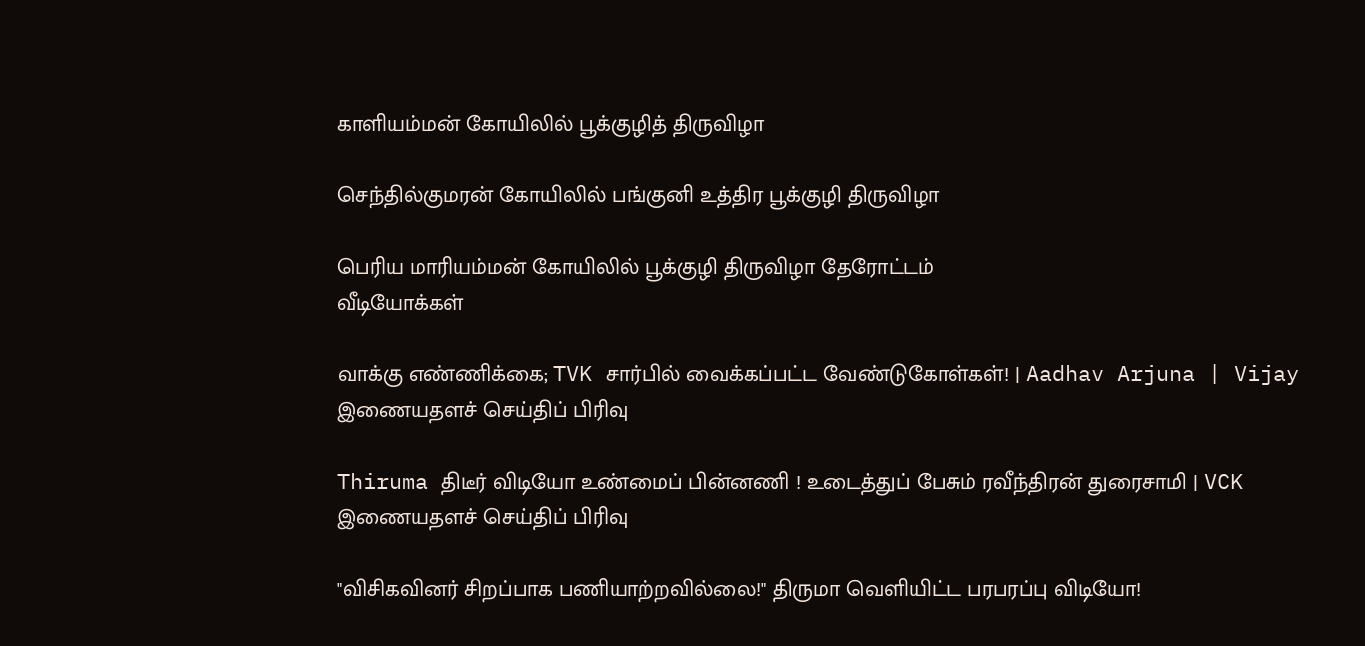காளியம்மன் கோயிலில் பூக்குழித் திருவிழா

செந்தில்குமரன் கோயிலில் பங்குனி உத்திர பூக்குழி திருவிழா

பெரிய மாரியம்மன் கோயிலில் பூக்குழி திருவிழா தேரோட்டம்
வீடியோக்கள்

வாக்கு எண்ணிக்கை; TVK சார்பில் வைக்கப்பட்ட வேண்டுகோள்கள்! | Aadhav Arjuna | Vijay
இணையதளச் செய்திப் பிரிவு

Thiruma திடீர் விடியோ உண்மைப் பின்னணி ! உடைத்துப் பேசும் ரவீந்திரன் துரைசாமி | VCK
இணையதளச் செய்திப் பிரிவு

"விசிகவினர் சிறப்பாக பணியாற்றவில்லை!" திருமா வெளியிட்ட பரபரப்பு விடியோ!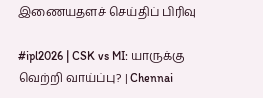இணையதளச் செய்திப் பிரிவு

#ipl2026 | CSK vs MI: யாருக்கு வெற்றி வாய்ப்பு? | Chennai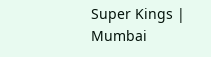Super Kings | Mumbai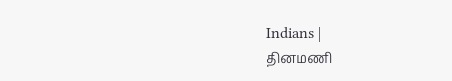Indians |
தினமணி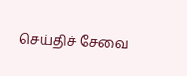செய்திச் சேவை